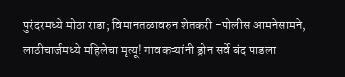पुरंदरमध्ये मोठा राडा; विमानतळावरुन शेतकरी -पोलीस आमनेसामने, लाठीचार्जमध्ये महिलेचा मृत्यू! गावकऱ्यांनी ड्रोन सर्वे बंद पाडला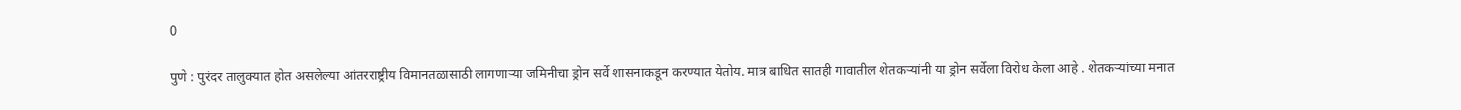0

पुणे : पुरंदर तालुक्यात होत असलेल्या आंतरराष्ट्रीय विमानतळासाठी लागणाऱ्या जमिनीचा ड्रोन सर्वे शासनाकडून करण्यात येतोय. मात्र बाधित सातही गावातील शेतकऱ्यांनी या ड्रोन सर्वेला विरोध केला आहे . शेतकऱ्यांच्या मनात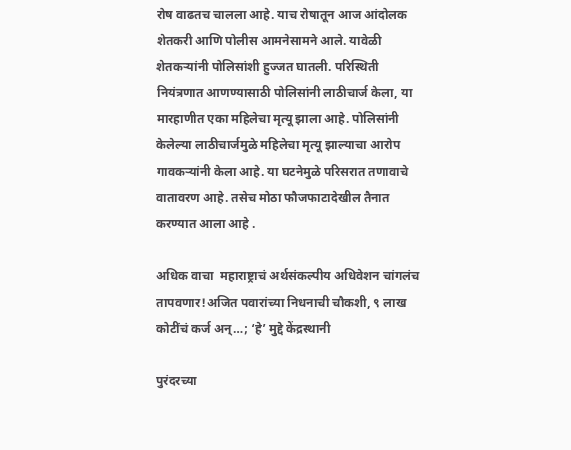रोष वाढतच चालला आहे. याच रोषातून आज आंदोलक शेतकरी आणि पोलीस आमनेसामने आले. यावेळी शेतकऱ्यांनी पोलिसांशी हुज्जत घातली. परिस्थिती नियंत्रणात आणण्यासाठी पोलिसांनी लाठीचार्ज केला, या मारहाणीत एका महिलेचा मृत्यू झाला आहे. पोलिसांनी केलेल्या लाठीचार्जमुळे महिलेचा मृत्यू झाल्याचा आरोप गावकऱ्यांनी केला आहे. या घटनेमुळे परिसरात तणावाचे वातावरण आहे. तसेच मोठा फौजफाटादेखील तैनात करण्यात आला आहे .

अधिक वाचा  महाराष्ट्राचं अर्थसंकल्पीय अधिवेशन चांगलंच तापवणार!अजित पवारांच्या निधनाची चौकशी, ९ लाख कोटींचं कर्ज अन्…; ‘हे’ मुद्दे केंद्रस्थानी

पुरंदरच्या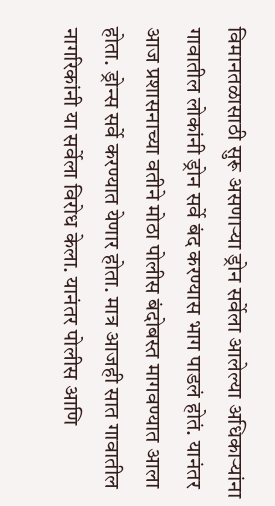विमानतळासाठी सुरू असणाऱ्या ड्रोन सर्वेला आलेल्या अधिकाऱ्यांना गावातील लोकांनी ड्रोन सर्वे बंद करण्यास भाग पाडलं होतं. यानंतर आज प्रशासनाच्या वतीने मोठा पोलीस बंदोबस्त मागवण्यात आला होता. ड्रोन्स सर्वे करण्यात येणार होता. मात्र आजही सात गावातील नागरिकांनी या सर्वेला विरोध केला. यानंतर पोलीस आणि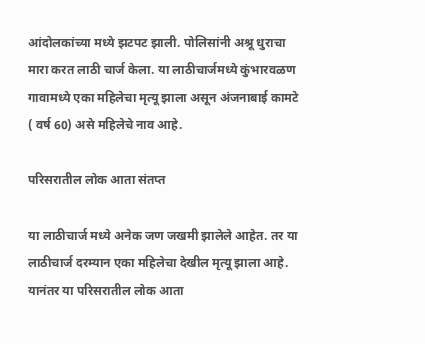आंदोलकांच्या मध्ये झटपट झाली. पोलिसांनी अश्रू धुराचा मारा करत लाठी चार्ज केला. या लाठीचार्जमध्ये कुंभारवळण गावामध्ये एका महिलेचा मृत्यू झाला असून अंजनाबाई कामटे ( वर्ष 60) असे महिलेचे नाव आहे.

परिसरातील लोक आता संतप्त

या लाठीचार्ज मध्ये अनेक जण जखमी झालेले आहेत. तर या लाठीचार्ज दरम्यान एका महिलेचा देखील मृत्यू झाला आहे. यानंतर या परिसरातील लोक आता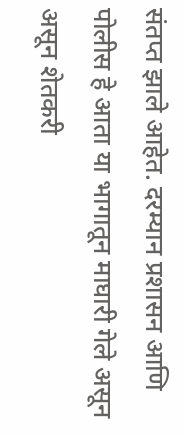संतप्त झाले आहेत. दरम्यान प्रशासन आणि पोलीस हे आता या भागातून माघारी गेले असून असून शेतकरी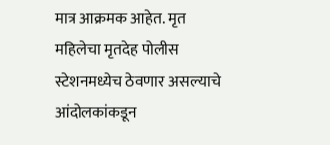मात्र आक्रमक आहेत. मृत महिलेचा मृतदेह पोलीस स्टेशनमध्येच ठेवणार असल्याचे आंदोलकांकडून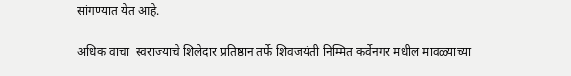सांगण्यात येत आहे.

अधिक वाचा  स्वराज्याचे शिलेदार प्रतिष्ठान तर्फे शिवजयंती निम्मित कर्वेनगर मधील मावळ्याच्या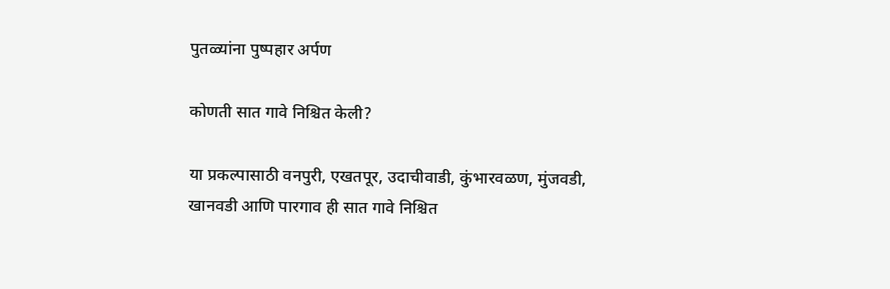पुतळ्यांना पुष्पहार अर्पण

कोणती सात गावे निश्चित केली?

या प्रकल्पासाठी वनपुरी, एखतपूर, उदाचीवाडी, कुंभारवळण, मुंजवडी, खानवडी आणि पारगाव ही सात गावे निश्चित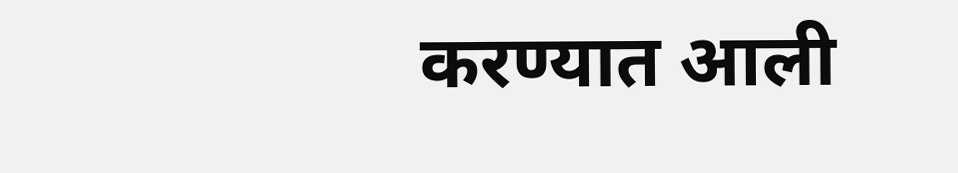करण्यात आली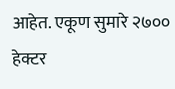आहेत. एकूण सुमारे २७०० हेक्टर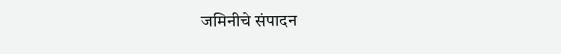जमिनीचे संपादन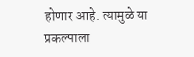होणार आहे. त्यामुळे या प्रकल्पाला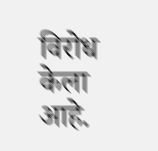विरोध केला आहे.